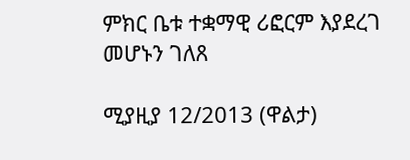ምክር ቤቱ ተቋማዊ ሪፎርም እያደረገ መሆኑን ገለጸ

ሚያዚያ 12/2013 (ዋልታ)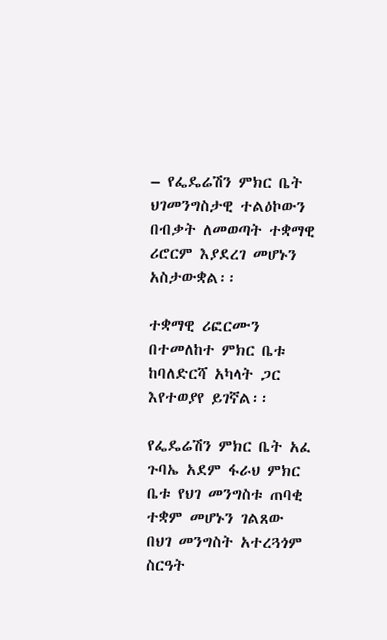– የፌዴሬሽን ምክር ቤት ህገመንግስታዊ ተልዕኮውን በብቃት ለመወጣት ተቋማዊ ሪሮርም እያደረገ መሆኑን አስታውቋል፡፡

ተቋማዊ ሪፎርሙን በተመለከተ ምክር ቤቱ ከባለድርሻ አካላት ጋር እየተወያየ ይገኛል፡፡

የፌዴሬሽን ምክር ቤት አፈ ጉባኤ አደም ፋራህ ምክር ቤቱ የህገ መንግስቱ ጠባቂ ተቋም መሆኑን ገልጸው በህገ መንግስት አተረጓጎም ስርዓት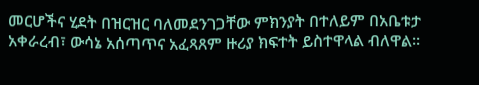መርሆችና ሂደት በዝርዝር ባለመደንገጋቸው ምክንያት በተለይም በአቤቱታ አቀራረብ፣ ውሳኔ አሰጣጥና አፈጻጸም ዙሪያ ክፍተት ይስተዋላል ብለዋል፡፡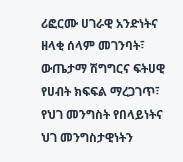ሪፎርሙ ሀገራዊ አንድነትና ዘላቂ ሰላም መገንባት፣ ውጤታማ ሽግግርና ፍትሀዊ የሀብት ክፍፍል ማረጋገጥ፣ የህገ መንግስት የበላይነትና ህገ መንግስታዊነትን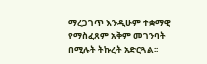ማረጋገጥ እንዲሁም ተቋማዊ የማስፈጸም አቅም መገንባት በሚሉት ትኩረት አድርጓል፡፡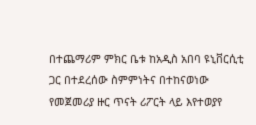በተጨማሪም ምክር ቤቱ ከአዲስ አበባ ዩኒቨርሲቲ ጋር በተደረሰው ስምምነትና በተከናወነው የመጀመሪያ ዙር ጥናት ሪፖርት ላይ እየተወያየ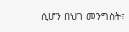ሲሆን በህገ መንግስት፣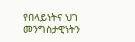የበላይነትና ህገ መንግስታዊነትን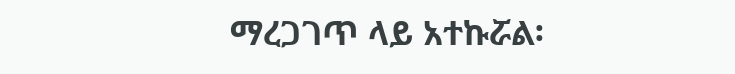ማረጋገጥ ላይ አተኩሯል፡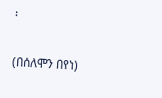፡

(በሰለሞን በየነ)